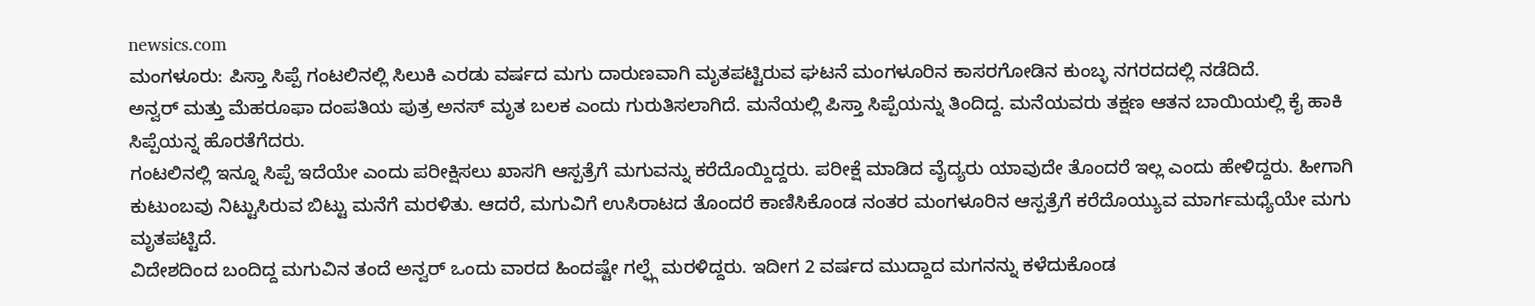newsics.com
ಮಂಗಳೂರು: ಪಿಸ್ತಾ ಸಿಪ್ಪೆ ಗಂಟಲಿನಲ್ಲಿ ಸಿಲುಕಿ ಎರಡು ವರ್ಷದ ಮಗು ದಾರುಣವಾಗಿ ಮೃತಪಟ್ಟಿರುವ ಘಟನೆ ಮಂಗಳೂರಿನ ಕಾಸರಗೋಡಿನ ಕುಂಬ್ಳ ನಗರದದಲ್ಲಿ ನಡೆದಿದೆ.
ಅನ್ವರ್ ಮತ್ತು ಮೆಹರೂಫಾ ದಂಪತಿಯ ಪುತ್ರ ಅನಸ್ ಮೃತ ಬಲಕ ಎಂದು ಗುರುತಿಸಲಾಗಿದೆ. ಮನೆಯಲ್ಲಿ ಪಿಸ್ತಾ ಸಿಪ್ಪೆಯನ್ನು ತಿಂದಿದ್ದ. ಮನೆಯವರು ತಕ್ಷಣ ಆತನ ಬಾಯಿಯಲ್ಲಿ ಕೈ ಹಾಕಿ ಸಿಪ್ಪೆಯನ್ನ ಹೊರತೆಗೆದರು.
ಗಂಟಲಿನಲ್ಲಿ ಇನ್ನೂ ಸಿಪ್ಪೆ ಇದೆಯೇ ಎಂದು ಪರೀಕ್ಷಿಸಲು ಖಾಸಗಿ ಆಸ್ಪತ್ರೆಗೆ ಮಗುವನ್ನು ಕರೆದೊಯ್ದಿದ್ದರು. ಪರೀಕ್ಷೆ ಮಾಡಿದ ವೈದ್ಯರು ಯಾವುದೇ ತೊಂದರೆ ಇಲ್ಲ ಎಂದು ಹೇಳಿದ್ದರು. ಹೀಗಾಗಿ ಕುಟುಂಬವು ನಿಟ್ಟುಸಿರುವ ಬಿಟ್ಟು ಮನೆಗೆ ಮರಳಿತು. ಆದರೆ, ಮಗುವಿಗೆ ಉಸಿರಾಟದ ತೊಂದರೆ ಕಾಣಿಸಿಕೊಂಡ ನಂತರ ಮಂಗಳೂರಿನ ಆಸ್ಪತ್ರೆಗೆ ಕರೆದೊಯ್ಯುವ ಮಾರ್ಗಮಧ್ಯೆಯೇ ಮಗು ಮೃತಪಟ್ಟಿದೆ.
ವಿದೇಶದಿಂದ ಬಂದಿದ್ದ ಮಗುವಿನ ತಂದೆ ಅನ್ವರ್ ಒಂದು ವಾರದ ಹಿಂದಷ್ಟೇ ಗಲ್ಫ್ಗೆ ಮರಳಿದ್ದರು. ಇದೀಗ 2 ವರ್ಷದ ಮುದ್ದಾದ ಮಗನನ್ನು ಕಳೆದುಕೊಂಡ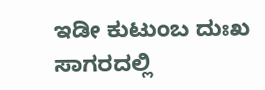ಇಡೀ ಕುಟುಂಬ ದುಃಖ ಸಾಗರದಲ್ಲಿ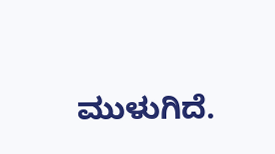ಮುಳುಗಿದೆ.